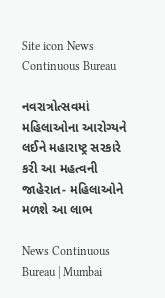Site icon News Continuous Bureau

નવરાત્રોત્સવમાં મહિલાઓના આરોગ્યને લઈને મહારાષ્ટ્ર સરકારે કરી આ મહત્વની જાહેરાત- મહિલાઓને મળશે આ લાભ

News Continuous Bureau | Mumbai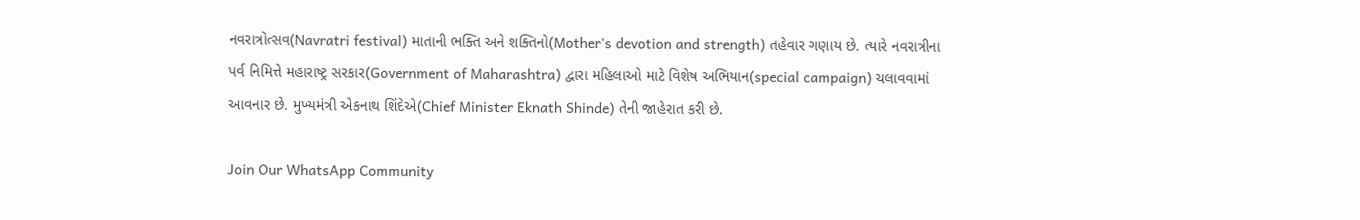નવરાત્રોત્સવ(Navratri festival) માતાની ભક્તિ અને શક્તિનો(Mother's devotion and strength) તહેવાર ગણાય છે. ત્યારે નવરાત્રીના પર્વ નિમિત્તે મહારાષ્ટ્ર સરકાર(Government of Maharashtra) દ્વારા મહિલાઓ માટે વિશેષ અભિયાન(special campaign) ચલાવવામાં આવનાર છે. મુખ્યમંત્રી એકનાથ શિંદેએ(Chief Minister Eknath Shinde) તેની જાહેરાત કરી છે.

Join Our WhatsApp Community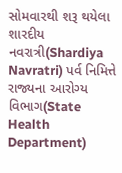સોમવારથી શરૂ થયેલા શારદીય નવરાત્રી(Shardiya Navratri) પર્વ નિમિત્તે રાજ્યના આરોગ્ય વિભાગ(State Health Department)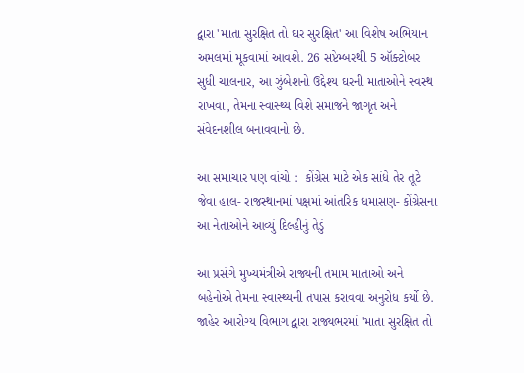દ્વારા 'માતા સુરક્ષિત તો ઘર સુરક્ષિત' આ વિશેષ અભિયાન અમલમાં મૂકવામાં આવશે. 26 સપ્ટેમ્બરથી 5 ઑક્ટોબર સુધી ચાલનાર, આ ઝુંબેશનો ઉદ્દેશ્ય ઘરની માતાઓને સ્વસ્થ રાખવા, તેમના સ્વાસ્થ્ય વિશે સમાજને જાગૃત અને સંવેદનશીલ બનાવવાનો છે.

આ સમાચાર પણ વાંચો :  કોંગ્રેસ માટે એક સાંધે તેર તૂટે જેવા હાલ- રાજસ્થાનમાં પક્ષમાં આંતરિક ધમાસણ- કોંગ્રેસના આ નેતાઓને આવ્યું દિલ્હીનું તેડું

આ પ્રસંગે મુખ્યમંત્રીએ રાજ્યની તમામ માતાઓ અને બહેનોએ તેમના સ્વાસ્થ્યની તપાસ કરાવવા અનુરોધ કર્યો છે.  જાહેર આરોગ્ય વિભાગ દ્વારા રાજ્યભરમાં 'માતા સુરક્ષિત તો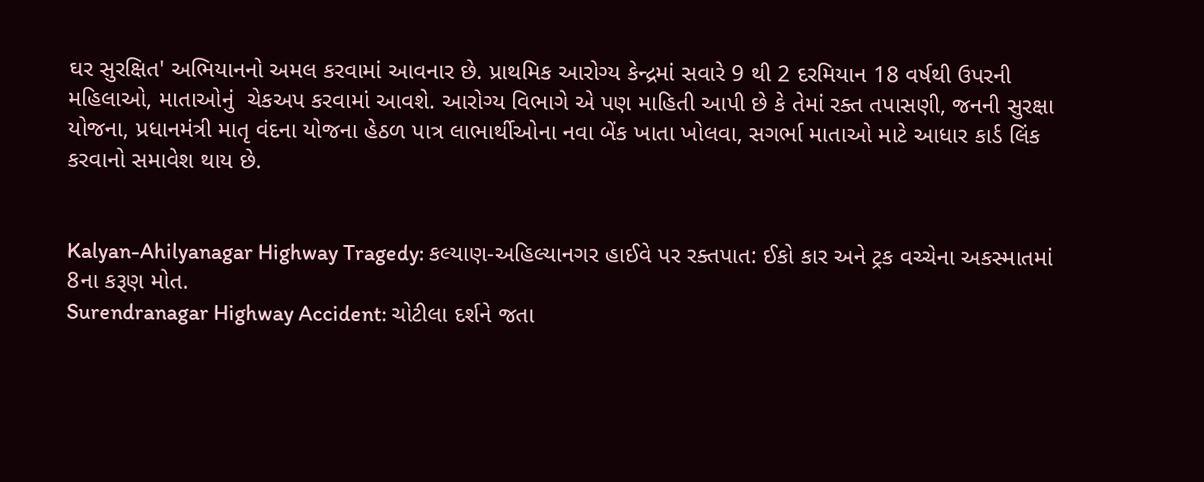ઘર સુરક્ષિત' અભિયાનનો અમલ કરવામાં આવનાર છે. પ્રાથમિક આરોગ્ય કેન્દ્રમાં સવારે 9 થી 2 દરમિયાન 18 વર્ષથી ઉપરની મહિલાઓ, માતાઓનું  ચેકઅપ કરવામાં આવશે. આરોગ્ય વિભાગે એ પણ માહિતી આપી છે કે તેમાં રક્ત તપાસણી, જનની સુરક્ષા યોજના, પ્રધાનમંત્રી માતૃ વંદના યોજના હેઠળ પાત્ર લાભાર્થીઓના નવા બેંક ખાતા ખોલવા, સગર્ભા માતાઓ માટે આધાર કાર્ડ લિંક કરવાનો સમાવેશ થાય છે.


Kalyan-Ahilyanagar Highway Tragedy: કલ્યાણ-અહિલ્યાનગર હાઈવે પર રક્તપાત: ઈકો કાર અને ટ્રક વચ્ચેના અકસ્માતમાં 8ના કરૂણ મોત.
Surendranagar Highway Accident: ચોટીલા દર્શને જતા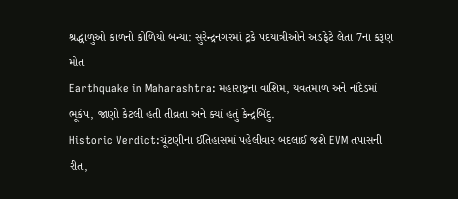શ્રદ્ધાળુઓ કાળનો કોળિયો બન્યા: સુરેન્દ્રનગરમાં ટ્રકે પદયાત્રીઓને અડફેટે લેતા 7ના કરૂણ મોત
Earthquake in Maharashtra: મહારાષ્ટ્રના વાશિમ, યવતમાળ અને નાંદેડમાં ભૂકંપ, જાણો કેટલી હતી તીવ્રતા અને ક્યાં હતું કેન્દ્રબિંદુ.
Historic Verdict:ચૂંટણીના ઈતિહાસમાં પહેલીવાર બદલાઈ જશે EVM તપાસની રીત,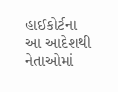હાઈકોર્ટના આ આદેશથી નેતાઓમાં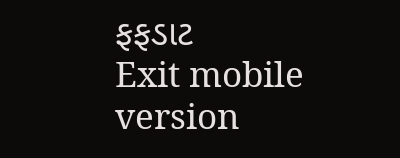ફફડાટ
Exit mobile version